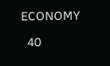ECONOMY

  40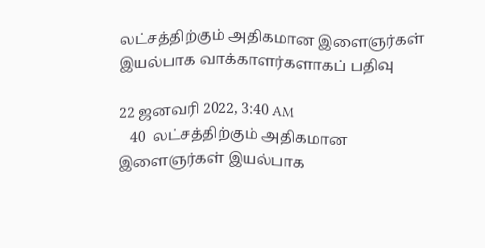லட்சத்திற்கும் அதிகமான இளைஞர்கள் இயல்பாக வாக்காளர்களாகப் பதிவு

22 ஜனவரி 2022, 3:40 AM
   40  லட்சத்திற்கும் அதிகமான இளைஞர்கள் இயல்பாக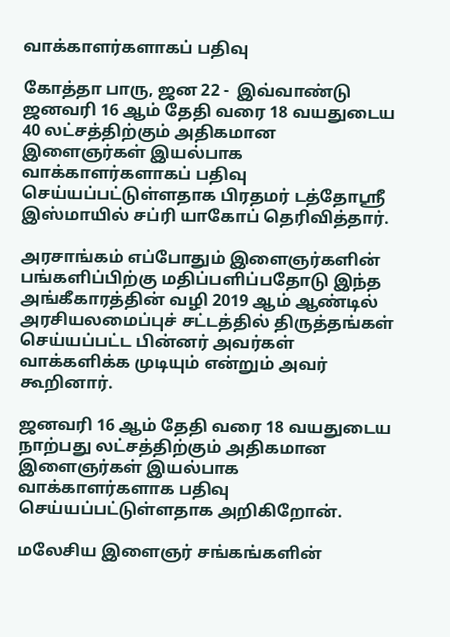வாக்காளர்களாகப் பதிவு

கோத்தா பாரு, ஜன 22 -  இவ்வாண்டு ஜனவரி 16 ஆம் தேதி வரை 18 வயதுடைய 40 லட்சத்திற்கும் அதிகமான இளைஞர்கள் இயல்பாக வாக்காளர்களாகப் பதிவு செய்யப்பட்டுள்ளதாக பிரதமர் டத்தோஸ்ரீ இஸ்மாயில் சப்ரி யாகோப் தெரிவித்தார்.

அரசாங்கம் எப்போதும் இளைஞர்களின் பங்களிப்பிற்கு மதிப்பளிப்பதோடு இந்த அங்கீகாரத்தின் வழி 2019 ஆம் ஆண்டில்  அரசியலமைப்புச் சட்டத்தில் திருத்தங்கள் செய்யப்பட்ட பின்னர் அவர்கள் வாக்களிக்க முடியும் என்றும் அவர் கூறினார்.

ஜனவரி 16 ஆம் தேதி வரை 18 வயதுடைய நாற்பது லட்சத்திற்கும் அதிகமான இளைஞர்கள் இயல்பாக வாக்காளர்களாக பதிவு செய்யப்பட்டுள்ளதாக அறிகிறோன்.

மலேசிய இளைஞர் சங்கங்களின்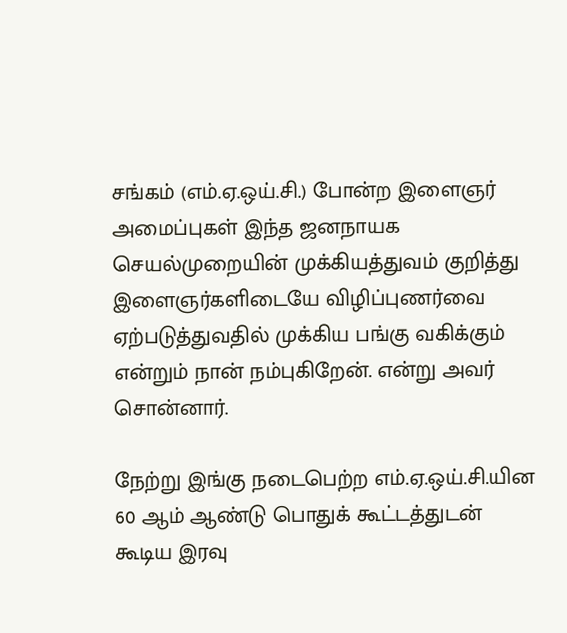சங்கம் (எம்.ஏ.ஒய்.சி.) போன்ற இளைஞர் அமைப்புகள் இந்த ஜனநாயக செயல்முறையின் முக்கியத்துவம் குறித்து இளைஞர்களிடையே விழிப்புணர்வை ஏற்படுத்துவதில் முக்கிய பங்கு வகிக்கும் என்றும் நான் நம்புகிறேன். என்று அவர் சொன்னார்.

நேற்று இங்கு நடைபெற்ற எம்.ஏ.ஒய்.சி.யின  60 ஆம் ஆண்டு பொதுக் கூட்டத்துடன் கூடிய இரவு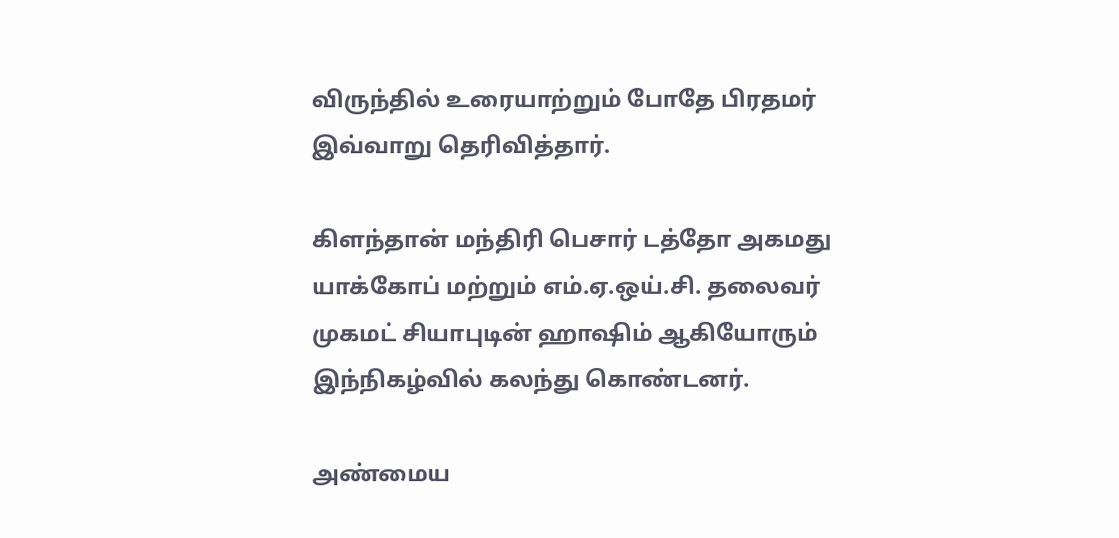விருந்தில் உரையாற்றும் போதே பிரதமர் இவ்வாறு தெரிவித்தார்.

கிளந்தான் மந்திரி பெசார் டத்தோ அகமது யாக்கோப் மற்றும் எம்.ஏ.ஒய்.சி. தலைவர் முகமட் சியாபுடின் ஹாஷிம் ஆகியோரும் இந்நிகழ்வில் கலந்து கொண்டனர்.

அண்மைய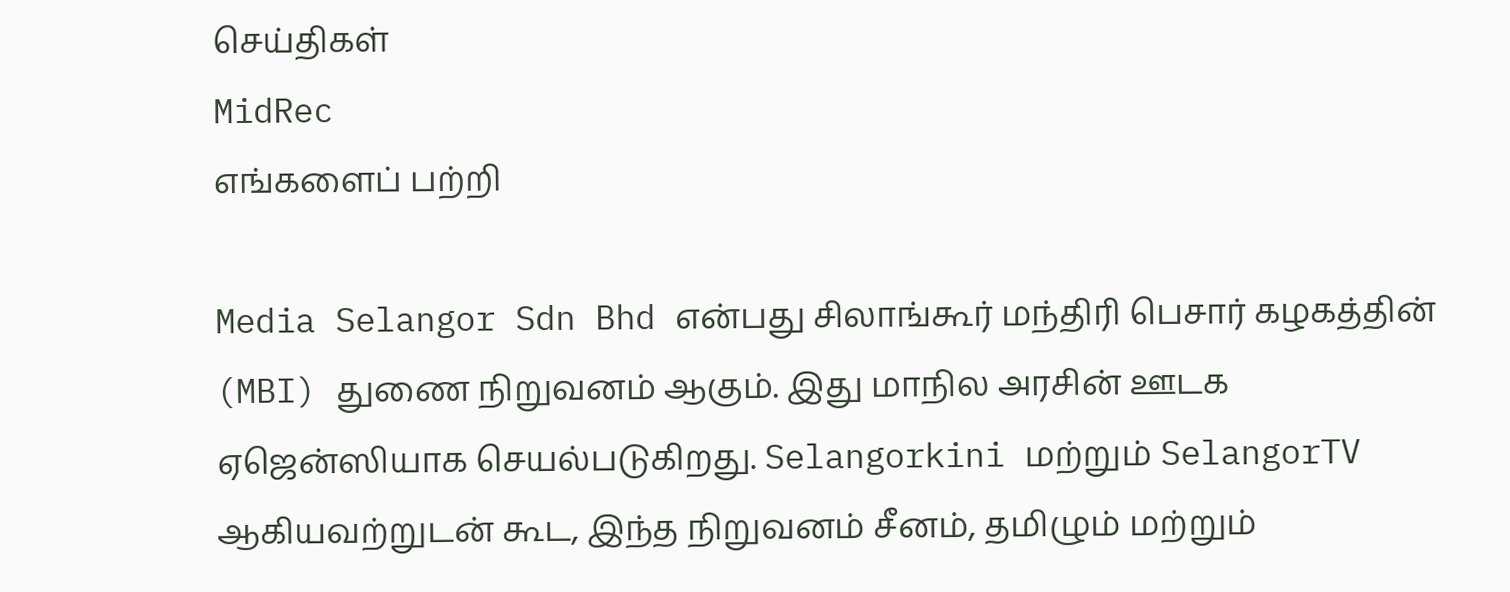செய்திகள்
MidRec
எங்களைப் பற்றி

Media Selangor Sdn Bhd என்பது சிலாங்கூர் மந்திரி பெசார் கழகத்தின் (MBI) துணை நிறுவனம் ஆகும். இது மாநில அரசின் ஊடக ஏஜென்ஸியாக செயல்படுகிறது. Selangorkini மற்றும் SelangorTV ஆகியவற்றுடன் கூட, இந்த நிறுவனம் சீனம், தமிழும் மற்றும்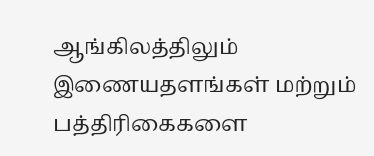ஆங்கிலத்திலும் இணையதளங்கள் மற்றும் பத்திரிகைகளை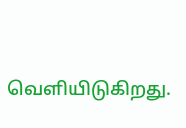வெளியிடுகிறது.